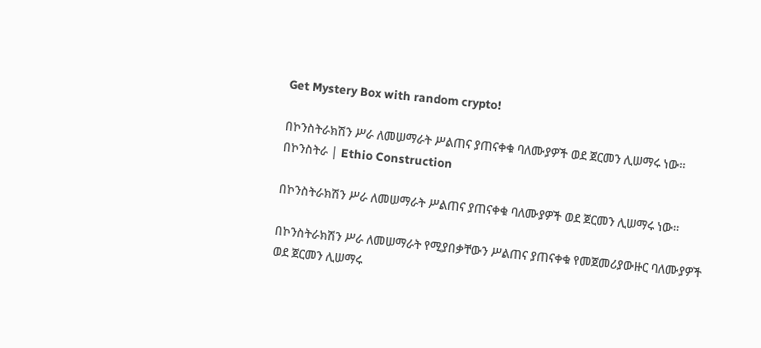Get Mystery Box with random crypto!

በኮንስትራክሽን ሥራ ለመሠማራት ሥልጠና ያጠናቀቁ ባለሙያዎች ወደ ጀርመን ሊሠማሩ ነው። በኮንስትራ | Ethio Construction

በኮንስትራክሽን ሥራ ለመሠማራት ሥልጠና ያጠናቀቁ ባለሙያዎች ወደ ጀርመን ሊሠማሩ ነው።

በኮንስትራክሽን ሥራ ለመሠማራት የሚያበቃቸውን ሥልጠና ያጠናቀቁ የመጀመሪያውዙር ባለሙያዎች ወደ ጀርመን ሊሠማሩ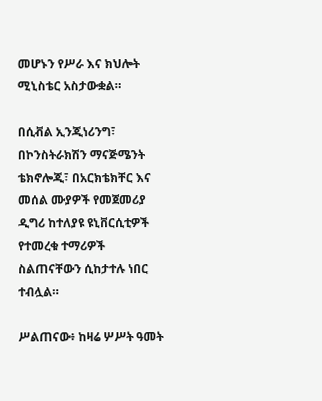መሆኑን የሥራ እና ክህሎት ሚኒስቴር አስታውቋል።

በሲቭል ኢንጂነሪንግ፣ በኮንስትራክሽን ማናጅሜንት ቴክኖሎጂ፣ በአርክቴክቸር እና መሰል ሙያዎች የመጀመሪያ ዲግሪ ከተለያዩ ዩኒቨርሲቲዎች የተመረቁ ተማሪዎች ስልጠናቸውን ሲከታተሉ ነበር ተብሏል።

ሥልጠናው፥ ከዛሬ ሦሥት ዓመት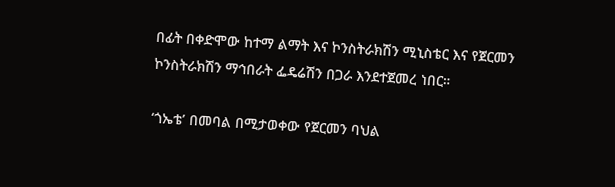በፊት በቀድሞው ከተማ ልማት እና ኮንስትራክሽን ሚኒስቴር እና የጀርመን ኮንስትራክሽን ማኅበራት ፌዴሬሽን በጋራ እንደተጀመረ ነበር።

‘ጎኤቴ’ በመባል በሚታወቀው የጀርመን ባህል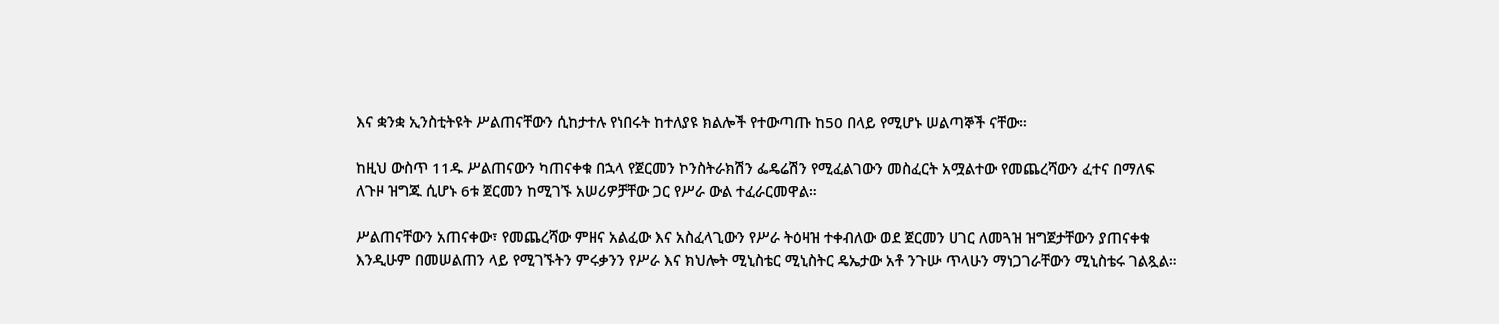እና ቋንቋ ኢንስቲትዩት ሥልጠናቸውን ሲከታተሉ የነበሩት ከተለያዩ ክልሎች የተውጣጡ ከ50 በላይ የሚሆኑ ሠልጣኞች ናቸው።

ከዚህ ውስጥ 11ዱ ሥልጠናውን ካጠናቀቁ በኋላ የጀርመን ኮንስትራክሽን ፌዴሬሽን የሚፈልገውን መስፈርት አሟልተው የመጨረሻውን ፈተና በማለፍ ለጉዞ ዝግጁ ሲሆኑ 6ቱ ጀርመን ከሚገኙ አሠሪዎቻቸው ጋር የሥራ ውል ተፈራርመዋል።

ሥልጠናቸውን አጠናቀው፣ የመጨረሻው ምዘና አልፈው እና አስፈላጊውን የሥራ ትዕዛዝ ተቀብለው ወደ ጀርመን ሀገር ለመጓዝ ዝግጀታቸውን ያጠናቀቁ እንዲሁም በመሠልጠን ላይ የሚገኙትን ምሩቃንን የሥራ እና ክህሎት ሚኒስቴር ሚኒስትር ዴኤታው አቶ ንጉሡ ጥላሁን ማነጋገራቸውን ሚኒስቴሩ ገልጿል።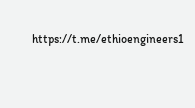https://t.me/ethioengineers1